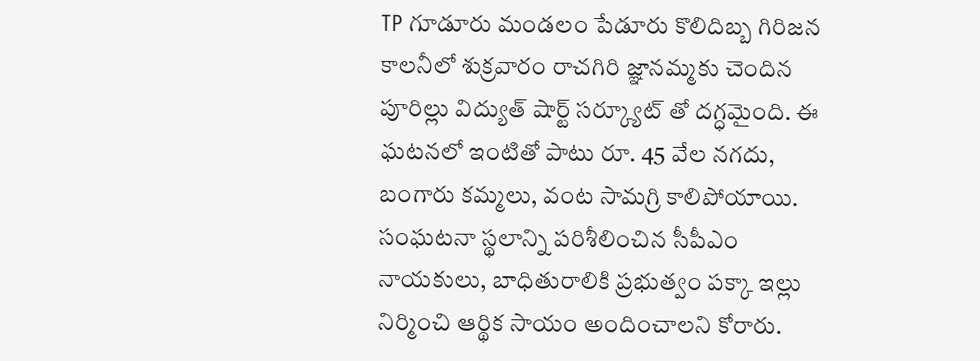TP గూడూరు మండలం పేడూరు కొలిదిబ్బ గిరిజన కాలనీలో శుక్రవారం రాచగిరి జ్ఞానమ్మకు చెందిన పూరిల్లు విద్యుత్ షార్ట్ సర్క్యూట్ తో దగ్ధమైంది. ఈ ఘటనలో ఇంటితో పాటు రూ. 45 వేల నగదు, బంగారు కమ్మలు, వంట సామగ్రి కాలిపోయాయి. సంఘటనా స్థలాన్ని పరిశీలించిన సీపీఎం నాయకులు, బాధితురాలికి ప్రభుత్వం పక్కా ఇల్లు నిర్మించి ఆర్థిక సాయం అందించాలని కోరారు.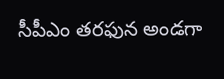సీపీఎం తరఫున అండగా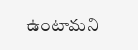ఉంటామని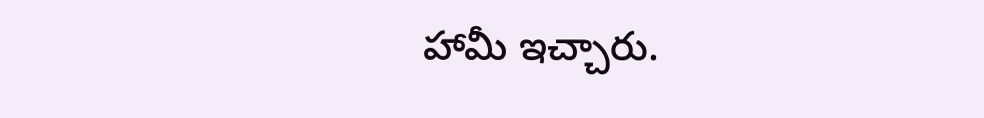హామీ ఇచ్చారు.